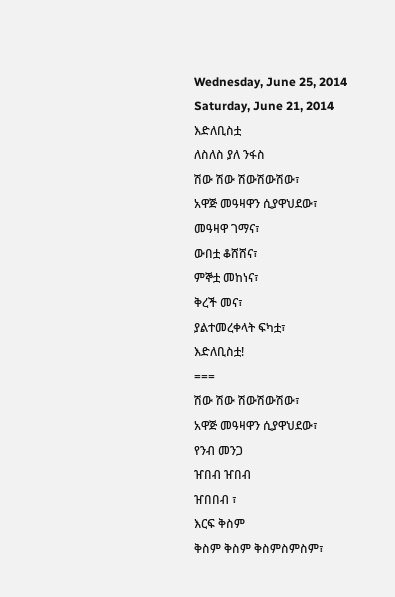Wednesday, June 25, 2014
Saturday, June 21, 2014
እድለቢስቷ
ለስለስ ያለ ንፋስ
ሽው ሽው ሽውሽውሽው፣
አዋጅ መዓዛዋን ሲያዋህደው፣
መዓዛዋ ገማና፣
ውበቷ ቆሸሸና፣
ምኞቷ መከነና፣
ቅረች መና፣
ያልተመረቀላት ፍካቷ፣
እድለቢስቷ!
===
ሽው ሽው ሽውሽውሽው፣
አዋጅ መዓዛዋን ሲያዋህደው፣
የንብ መንጋ
ዠበብ ዠበብ
ዠበበብ ፣
እርፍ ቅስም
ቅስም ቅስም ቅስምስምስም፣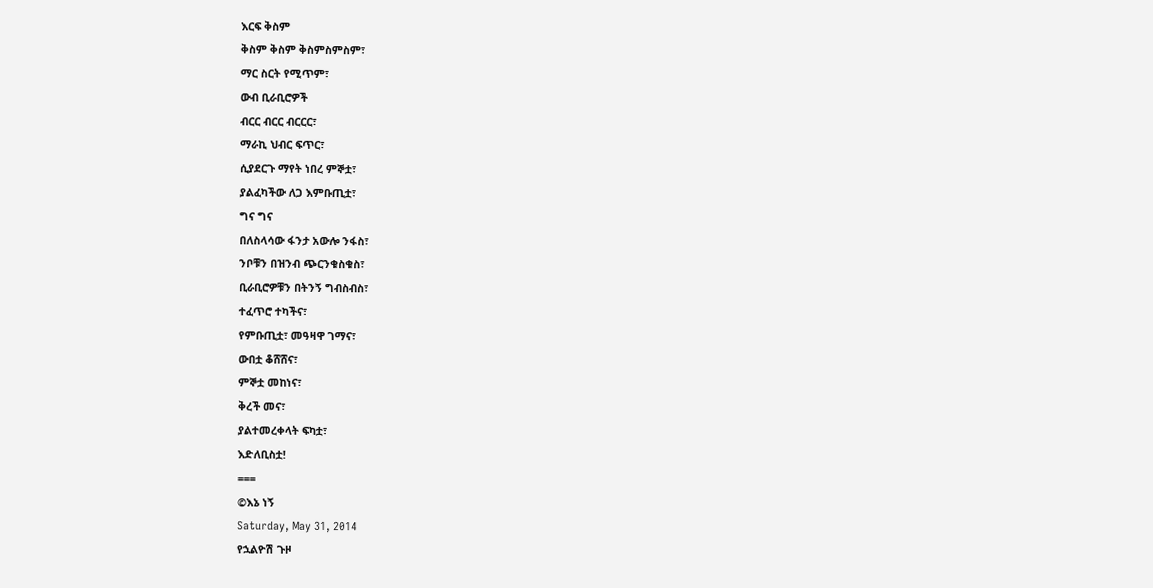እርፍ ቅስም
ቅስም ቅስም ቅስምስምስም፣
ማር ስርት የሚጥም፣
ውብ ቢራቢሮዎች
ብርር ብርር ብርርር፣
ማራኪ ህብር ፍጥር፣
ሲያደርጉ ማየት ነበረ ምኞቷ፣
ያልፈካችው ለጋ እምቡጢቷ፣
ግና ግና
በለስላሳው ፋንታ አውሎ ንፋስ፣
ንቦቹን በዝንብ ጭርንቁስቁስ፣
ቢራቢሮዎቹን በትንኝ ግብስብስ፣
ተፈጥሮ ተካችና፣
የምቡጢቷ፣ መዓዛዋ ገማና፣
ውበቷ ቆሸሸና፣
ምኞቷ መከነና፣
ቅረች መና፣
ያልተመረቀላት ፍካቷ፣
እድለቢስቷ!
===
©እኔ ነኝ
Saturday, May 31, 2014
የኋልዮሽ ጉዞ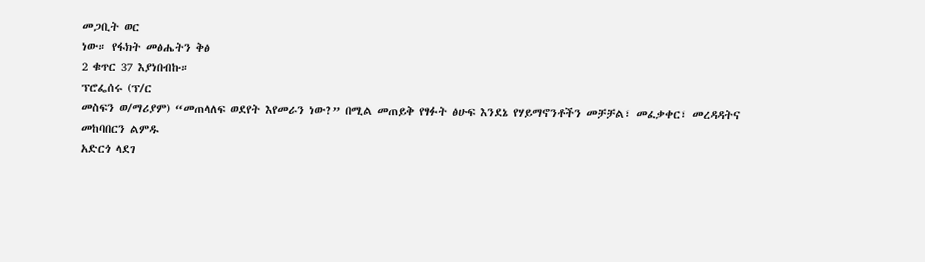መጋቢት ወር
ነው። የፋክት መፅሔትን ቅፅ
2 ቁጥር 37 እያነበብኩ።
ፕሮፌሰሩ (ፕ/ር
መስፍን ወ/ማሪያም) “መጠላለፍ ወደየት እየመራን ነው?” በሚል መጠይቅ የፃፉት ፅሁፍ እንደኔ የሃይማኖንቶችን መቻቻል፣ መፈቃቀር፣ መረዳዳትና መከባበርን ልምዱ
አድርጎ ላደገ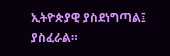ኢትዮጵያዊ ያስደነግጣል፤ ያስፈራል።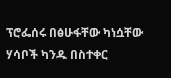ፕሮፌሰሩ በፅሁፋቸው ካነሷቸው ሃሳቦች ካንዱ በስተቀር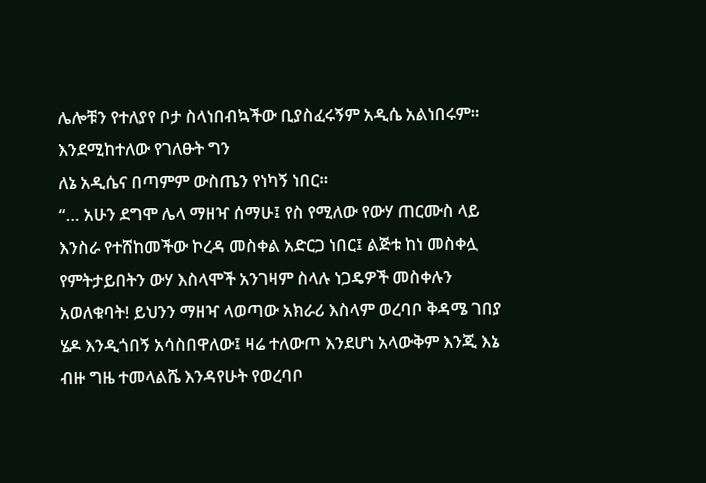ሌሎቹን የተለያየ ቦታ ስላነበብኳችው ቢያስፈሩኝም አዲሴ አልነበሩም። እንደሚከተለው የገለፁት ግን
ለኔ አዲሴና በጣምም ውስጤን የነካኝ ነበር።
“… አሁን ደግሞ ሌላ ማዘዣ ሰማሁ፤ የስ የሚለው የውሃ ጠርሙስ ላይ እንስራ የተሸከመችው ኮረዳ መስቀል አድርጋ ነበር፤ ልጅቱ ከነ መስቀሏ የምትታይበትን ውሃ እስላሞች አንገዛም ስላሉ ነጋዴዎች መስቀሉን አወለቁባት! ይህንን ማዘዣ ላወጣው አክራሪ እስላም ወረባቦ ቅዳሜ ገበያ ሄዶ እንዲጎበኝ አሳስበዋለው፤ ዛሬ ተለውጦ እንደሆነ አላውቅም እንጂ እኔ ብዙ ግዜ ተመላልሼ እንዳየሁት የወረባቦ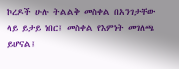ኮረዶች ሁሉ ትልልቅ መስቀል በአንገታቸው ላይ ይታይ ነበር፤ መስቀል የእምነት መገለጫ ይሆናል፤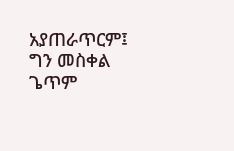አያጠራጥርም፤ ግን መስቀል ጌጥም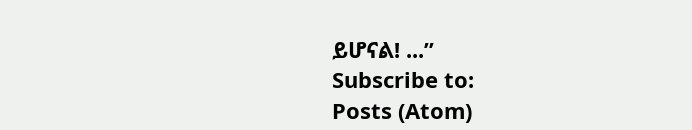ይሆናል! ...”
Subscribe to:
Posts (Atom)